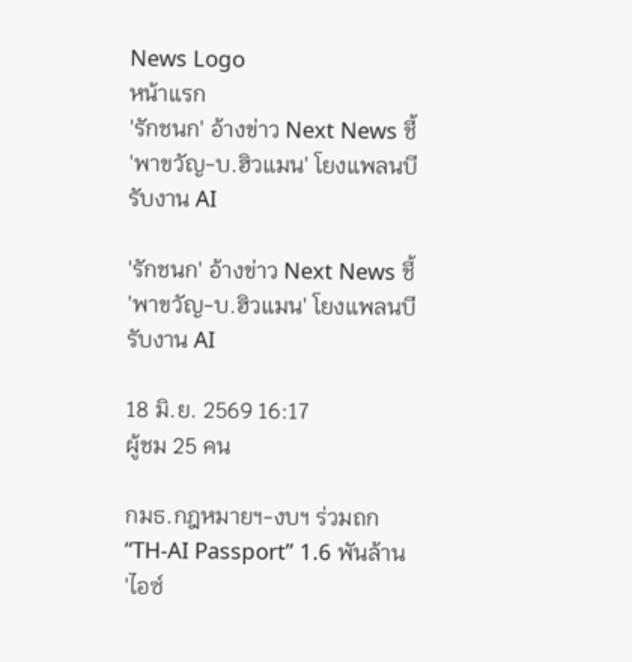News Logo
หน้าแรก
'รักชนก' อ้างข่าว Next News ชี้ 'พาขวัญ-บ.ฮิวแมน' โยงแพลนบี รับงาน AI

'รักชนก' อ้างข่าว Next News ชี้ 'พาขวัญ-บ.ฮิวแมน' โยงแพลนบี รับงาน AI

18 มิ.ย. 2569 16:17
ผู้ชม 25 คน

กมธ.กฎหมายฯ-งบฯ ร่วมถก “TH-AI Passport” 1.6 พันล้าน 'ไอซ์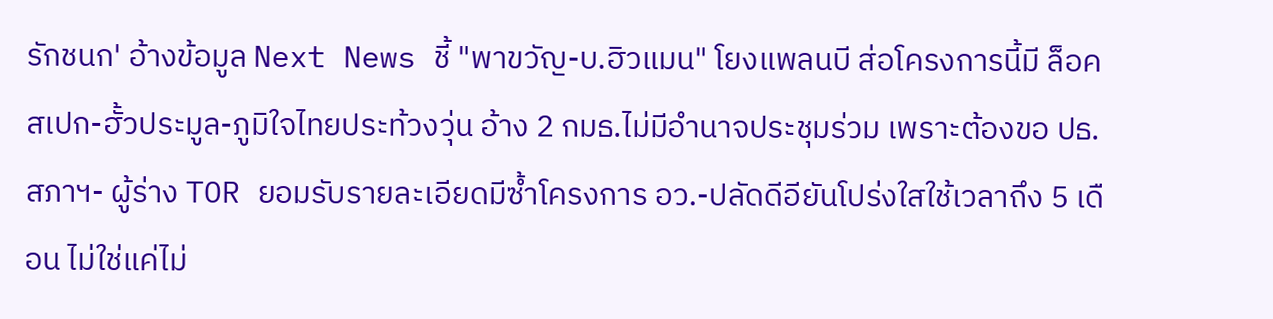รักชนก' อ้างข้อมูล Next News ชี้ "พาขวัญ-บ.ฮิวแมน" โยงแพลนบี ส่อโครงการนี้มี ล็อคสเปก-ฮั้วประมูล-ภูมิใจไทยประท้วงวุ่น อ้าง 2 กมธ.ไม่มีอำนาจประชุมร่วม เพราะต้องขอ ปธ.สภาฯ- ผู้ร่าง TOR ยอมรับรายละเอียดมีซ้ำโครงการ อว.-ปลัดดีอียันโปร่งใสใช้เวลาถึง 5 เดือน ไม่ใช่แค่ไม่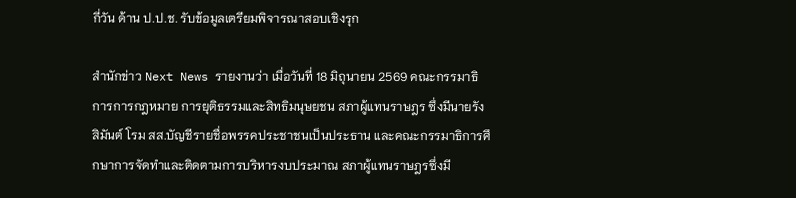กี่วัน ด้าน ป.ป.ช. รับข้อมูลเตรียมพิจารณาสอบเชิงรุก

สำนักข่าว Next News รายงานว่า เมื่อวันที่ 18 มิถุนายน 2569 คณะกรรมาธิการการกฎหมาย การยุติธรรมและสิทธิมนุษยชน สภาผู้แทนราษฎร ซึ่งมีนายรังสิมันต์ โรม สส.บัญชีรายชื่อพรรคประชาชนเป็นประธาน และคณะกรรมาธิการศึกษาการจัดทำและติดตามการบริหารงบประมาณ สภาผู้แทนราษฎรซึ่งมี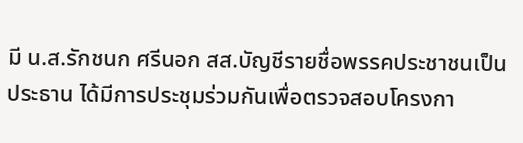มี น.ส.รักชนก ศรีนอก สส.บัญชีรายชื่อพรรคประชาชนเป็นประธาน ได้มีการประชุมร่วมกันเพื่อตรวจสอบโครงกา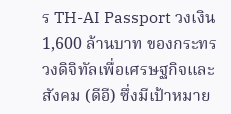ร TH-AI Passport วงเงิน 1,600 ล้านบาท ของกระทรวงดิจิทัลเพื่อเศรษฐกิจและสังคม (ดีอี) ซึ่งมีเป้าหมาย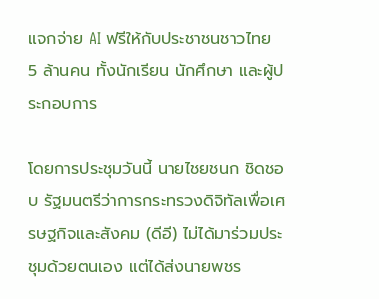แจกจ่าย AI ฟรีให้กับประชาชนชาวไทย 5 ล้านคน ทั้งนักเรียน นักศึกษา และผู้ประกอบการ

โดยการประชุมวันนี้ นายไชยชนก ชิดชอบ รัฐมนตรีว่าการกระทรวงดิจิทัลเพื่อเศรษฐกิจและสังคม (ดีอี) ไม่ได้มาร่วมประชุมด้วยตนเอง แต่ได้ส่งนายพชร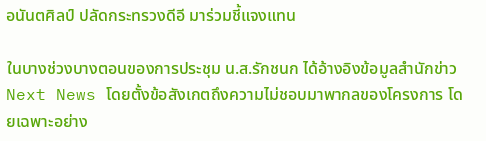อนันตศิลป์ ปลัดกระทรวงดีอี มาร่วมชี้แจงแทน

ในบางช่วงบางตอนของการประชุม น.ส.รักชนก ได้อ้างอิงข้อมูลสำนักข่าว Next News โดยตั้งข้อสังเกตถึงความไม่ชอบมาพากลของโครงการ โดยเฉพาะอย่าง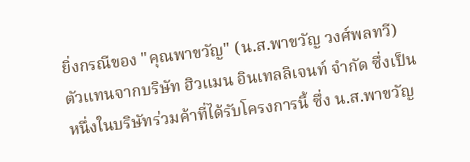ยิ่งกรณีของ "คุณพาขวัญ" (น.ส.พาขวัญ วงศ์พลทวี) ตัวแทนจากบริษัท ฮิวแมน อินเทลลิเจนท์ จำกัด ซึ่งเป็นหนึ่งในบริษัทร่วมค้าที่ได้รับโครงการนี้ ซึ่ง น.ส.พาขวัญ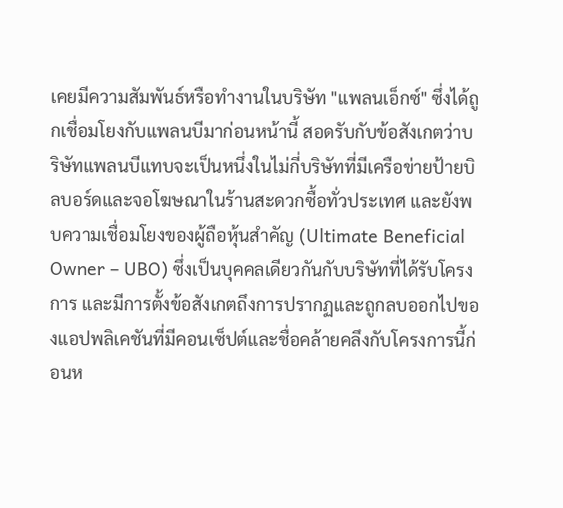เคยมีความสัมพันธ์หรือทำงานในบริษัท "แพลนเอ็กซ์" ซึ่งได้ถูกเชื่อมโยงกับแพลนบีมาก่อนหน้านี้ สอดรับกับข้อสังเกตว่าบริษัทแพลนบีแทบจะเป็นหนึ่งในไม่กี่บริษัทที่มีเครือข่ายป้ายบิลบอร์ดและจอโฆษณาในร้านสะดวกซื้อทั่วประเทศ และยังพบความเชื่อมโยงของผู้ถือหุ้นสำคัญ (Ultimate Beneficial Owner – UBO) ซึ่งเป็นบุคคลเดียวกันกับบริษัทที่ได้รับโครงการ และมีการตั้งข้อสังเกตถึงการปรากฏและถูกลบออกไปของแอปพลิเคชันที่มีคอนเซ็ปต์และชื่อคล้ายคลึงกับโครงการนี้ก่อนห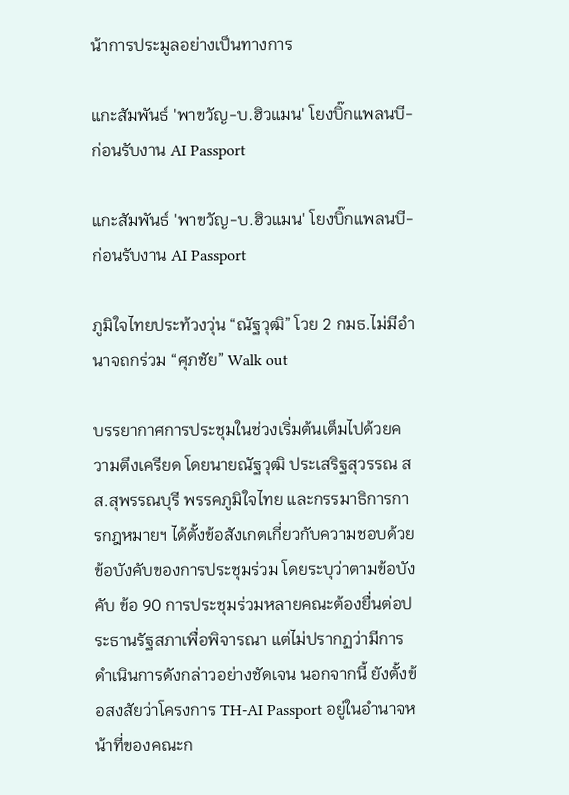น้าการประมูลอย่างเป็นทางการ

แกะสัมพันธ์ 'พาขวัญ-บ.ฮิวแมน' โยงบิ๊กแพลนบี-ก่อนรับงาน AI Passport

แกะสัมพันธ์ 'พาขวัญ-บ.ฮิวแมน' โยงบิ๊กแพลนบี-ก่อนรับงาน AI Passport

ภูมิใจไทยประท้วงวุ่น “ณัฐวุฒิ” โวย 2 กมธ.ไม่มีอำนาจถกร่วม “ศุภชัย” Walk out

บรรยากาศการประชุมในช่วงเริ่มต้นเต็มไปด้วยความตึงเครียด โดยนายณัฐวุฒิ ประเสริฐสุวรรณ สส.สุพรรณบุรี พรรคภูมิใจไทย และกรรมาธิการการกฎหมายฯ ได้ตั้งข้อสังเกตเกี่ยวกับความชอบด้วยข้อบังคับของการประชุมร่วม โดยระบุว่าตามข้อบังคับ ข้อ 90 การประชุมร่วมหลายคณะต้องยื่นต่อประธานรัฐสภาเพื่อพิจารณา แต่ไม่ปรากฏว่ามีการดำเนินการดังกล่าวอย่างชัดเจน นอกจากนี้ ยังตั้งข้อสงสัยว่าโครงการ TH-AI Passport อยู่ในอำนาจหน้าที่ของคณะก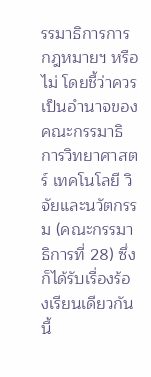รรมาธิการการกฎหมายฯ หรือไม่ โดยชี้ว่าควรเป็นอำนาจของคณะกรรมาธิการวิทยาศาสตร์ เทคโนโลยี วิจัยและนวัตกรรม (คณะกรรมาธิการที่ 28) ซึ่งก็ได้รับเรื่องร้องเรียนเดียวกันนี้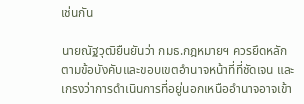เช่นกัน

นายณัฐวุฒิยืนยันว่า กมธ.กฎหมายฯ ควรยึดหลักตามข้อบังคับและขอบเขตอำนาจหน้าที่ที่ชัดเจน และเกรงว่าการดำเนินการที่อยู่นอกเหนืออำนาจอาจเข้า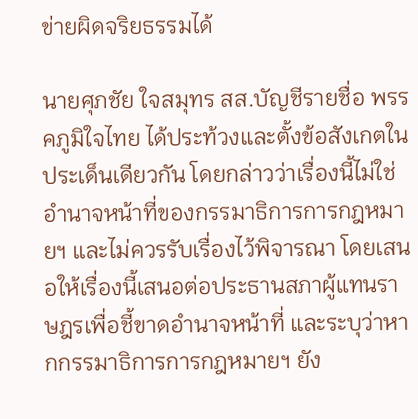ข่ายผิดจริยธรรมได้

นายศุภชัย ใจสมุทร สส.บัญชีรายชื่อ พรรคภูมิใจไทย ได้ประท้วงและตั้งข้อสังเกตในประเด็นเดียวกัน โดยกล่าวว่าเรื่องนี้ไม่ใช่อำนาจหน้าที่ของกรรมาธิการการกฎหมายฯ และไม่ควรรับเรื่องไว้พิจารณา โดยเสนอให้เรื่องนี้เสนอต่อประธานสภาผู้แทนราษฎรเพื่อชี้ขาดอำนาจหน้าที่ และระบุว่าหากกรรมาธิการการกฎหมายฯ ยัง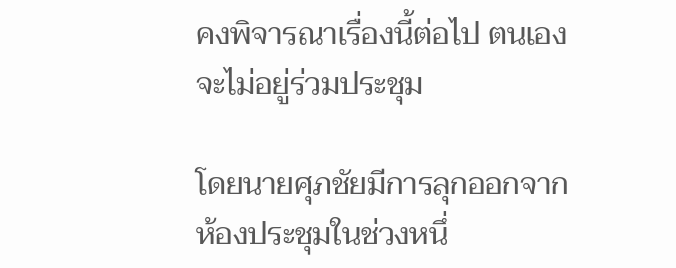คงพิจารณาเรื่องนี้ต่อไป ตนเองจะไม่อยู่ร่วมประชุม

โดยนายศุภชัยมีการลุกออกจากห้องประชุมในช่วงหนึ่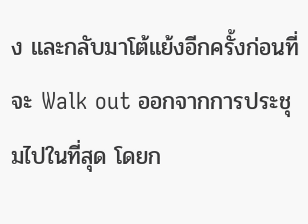ง และกลับมาโต้แย้งอีกครั้งก่อนที่จะ Walk out ออกจากการประชุมไปในที่สุด โดยก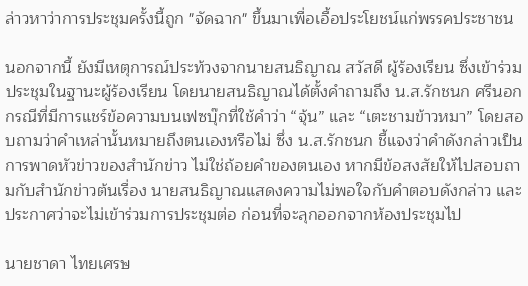ล่าวหาว่าการประชุมครั้งนี้ถูก "จัดฉาก" ขึ้นมาเพื่อเอื้อประโยชน์แก่พรรคประชาชน

นอกจากนี้ ยังมีเหตุการณ์ประท้วงจากนายสนธิญาณ สวัสดี ผู้ร้องเรียน ซึ่งเข้าร่วมประชุมในฐานะผู้ร้องเรียน โดยนายสนธิญาณได้ตั้งคำถามถึง น.ส.รักชนก ศรีนอก กรณีที่มีการแชร์ข้อความบนเฟซบุ๊กที่ใช้คำว่า “จุ้น” และ “เตะชามข้าวหมา” โดยสอบถามว่าคำเหล่านั้นหมายถึงตนเองหรือไม่ ซึ่ง น.ส.รักชนก ชี้แจงว่าคำดังกล่าวเป็นการพาดหัวข่าวของสำนักข่าว ไม่ใช่ถ้อยคำของตนเอง หากมีข้อสงสัยให้ไปสอบถามกับสำนักข่าวต้นเรื่อง นายสนธิญาณแสดงความไม่พอใจกับคำตอบดังกล่าว และประกาศว่าจะไม่เข้าร่วมการประชุมต่อ ก่อนที่จะลุกออกจากห้องประชุมไป

นายชาดา ไทยเศรษ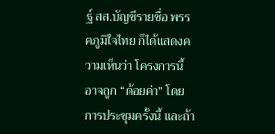ฐ์ สส.บัญชีรายชื่อ พรรคภูมิใจไทย ก็ได้แสดงความเห็นว่า โครงการนี้อาจถูก “ด้อยค่า” โดยการประชุมครั้งนี้ และถ้า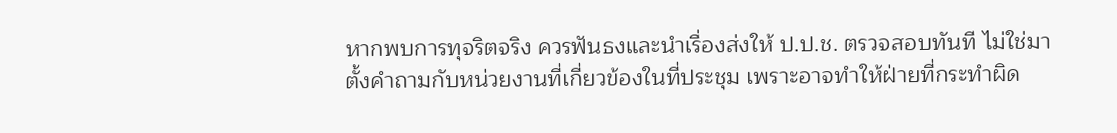หากพบการทุจริตจริง ควรฟันธงและนำเรื่องส่งให้ ป.ป.ช. ตรวจสอบทันที ไม่ใช่มาตั้งคำถามกับหน่วยงานที่เกี่ยวข้องในที่ประชุม เพราะอาจทำให้ฝ่ายที่กระทำผิด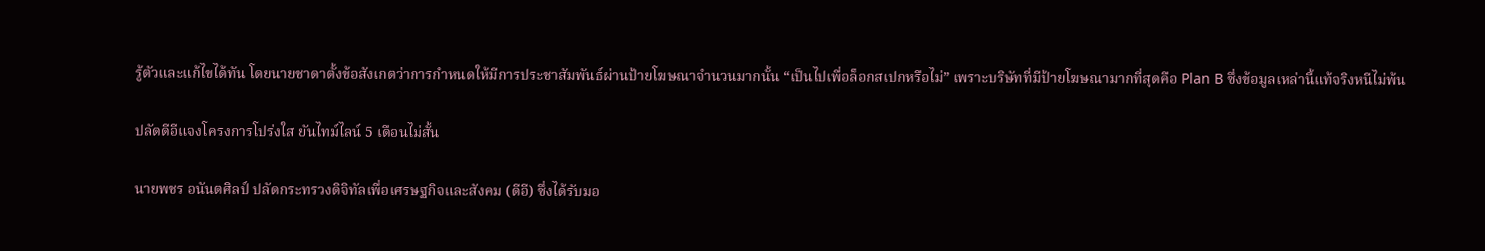รู้ตัวและแก้ไขได้ทัน โดยนายชาดาตั้งข้อสังเกตว่าการกำหนดให้มีการประชาสัมพันธ์ผ่านป้ายโฆษณาจำนวนมากนั้น “เป็นไปเพื่อล็อกสเปกหรือไม่” เพราะบริษัทที่มีป้ายโฆษณามากที่สุดคือ Plan B ซึ่งข้อมูลเหล่านี้แท้จริงหนีไม่พ้น

ปลัดดีอีแจงโครงการโปร่งใส ยันไทม์ไลน์ 5 เดือนไม่สั้น

นายพชร อนันตศิลป์ ปลัดกระทรวงดิจิทัลเพื่อเศรษฐกิจและสังคม (ดีอี) ซึ่งได้รับมอ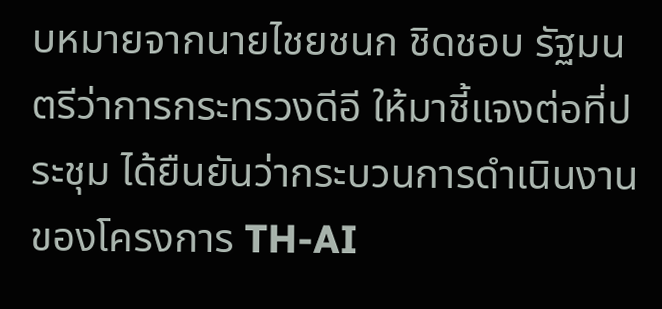บหมายจากนายไชยชนก ชิดชอบ รัฐมนตรีว่าการกระทรวงดีอี ให้มาชี้แจงต่อที่ประชุม ได้ยืนยันว่ากระบวนการดำเนินงานของโครงการ TH-AI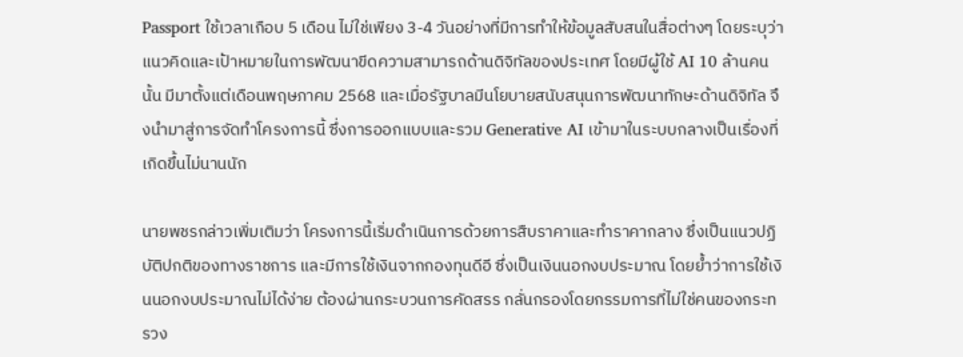Passport ใช้เวลาเกือบ 5 เดือน ไม่ใช่เพียง 3-4 วันอย่างที่มีการทำให้ข้อมูลสับสนในสื่อต่างๆ โดยระบุว่าแนวคิดและเป้าหมายในการพัฒนาขีดความสามารถด้านดิจิทัลของประเทศ โดยมีผู้ใช้ AI 10 ล้านคนนั้น มีมาตั้งแต่เดือนพฤษภาคม 2568 และเมื่อรัฐบาลมีนโยบายสนับสนุนการพัฒนาทักษะด้านดิจิทัล จึงนำมาสู่การจัดทำโครงการนี้ ซึ่งการออกแบบและรวม Generative AI เข้ามาในระบบกลางเป็นเรื่องที่เกิดขึ้นไม่นานนัก

นายพชรกล่าวเพิ่มเติมว่า โครงการนี้เริ่มดำเนินการด้วยการสืบราคาและทำราคากลาง ซึ่งเป็นแนวปฏิบัติปกติของทางราชการ และมีการใช้เงินจากกองทุนดีอี ซึ่งเป็นเงินนอกงบประมาณ โดยย้ำว่าการใช้เงินนอกงบประมาณไม่ได้ง่าย ต้องผ่านกระบวนการคัดสรร กลั่นกรองโดยกรรมการที่ไม่ใช่คนของกระทรวง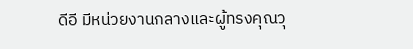ดีอี มีหน่วยงานกลางและผู้ทรงคุณวุ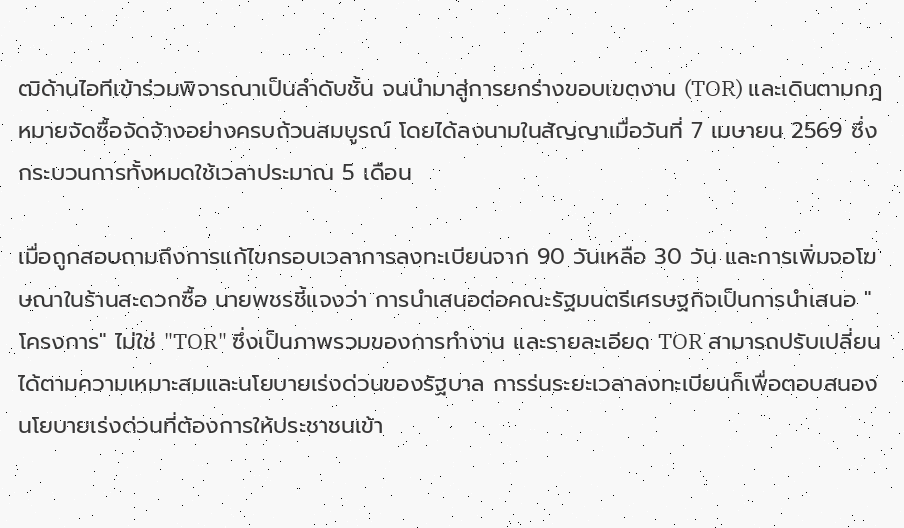ฒิด้านไอทีเข้าร่วมพิจารณาเป็นลำดับชั้น จนนำมาสู่การยกร่างขอบเขตงาน (TOR) และเดินตามกฎหมายจัดซื้อจัดจ้างอย่างครบถ้วนสมบูรณ์ โดยได้ลงนามในสัญญาเมื่อวันที่ 7 เมษายน 2569 ซึ่งกระบวนการทั้งหมดใช้เวลาประมาณ 5 เดือน

เมื่อถูกสอบถามถึงการแก้ไขกรอบเวลาการลงทะเบียนจาก 90 วันเหลือ 30 วัน และการเพิ่มจอโฆษณาในร้านสะดวกซื้อ นายพชรชี้แจงว่า การนำเสนอต่อคณะรัฐมนตรีเศรษฐกิจเป็นการนำเสนอ "โครงการ" ไม่ใช่ "TOR" ซึ่งเป็นภาพรวมของการทำงาน และรายละเอียด TOR สามารถปรับเปลี่ยนได้ตามความเหมาะสมและนโยบายเร่งด่วนของรัฐบาล การร่นระยะเวลาลงทะเบียนก็เพื่อตอบสนองนโยบายเร่งด่วนที่ต้องการให้ประชาชนเข้า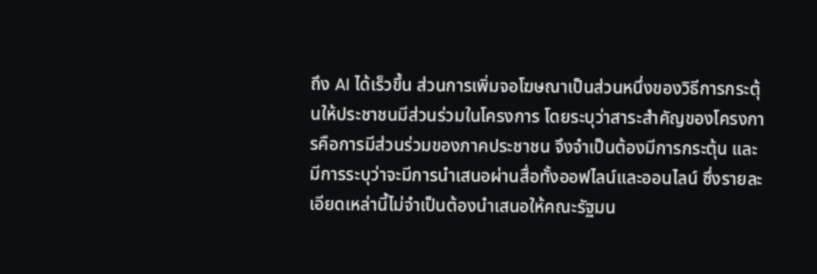ถึง AI ได้เร็วขึ้น ส่วนการเพิ่มจอโฆษณาเป็นส่วนหนึ่งของวิธีการกระตุ้นให้ประชาชนมีส่วนร่วมในโครงการ โดยระบุว่าสาระสำคัญของโครงการคือการมีส่วนร่วมของภาคประชาชน จึงจำเป็นต้องมีการกระตุ้น และมีการระบุว่าจะมีการนำเสนอผ่านสื่อทั้งออฟไลน์และออนไลน์ ซึ่งรายละเอียดเหล่านี้ไม่จำเป็นต้องนำเสนอให้คณะรัฐมน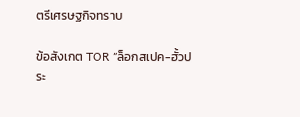ตรีเศรษฐกิจทราบ

ข้อสังเกต TOR “ล็อกสเปค-ฮั้วประ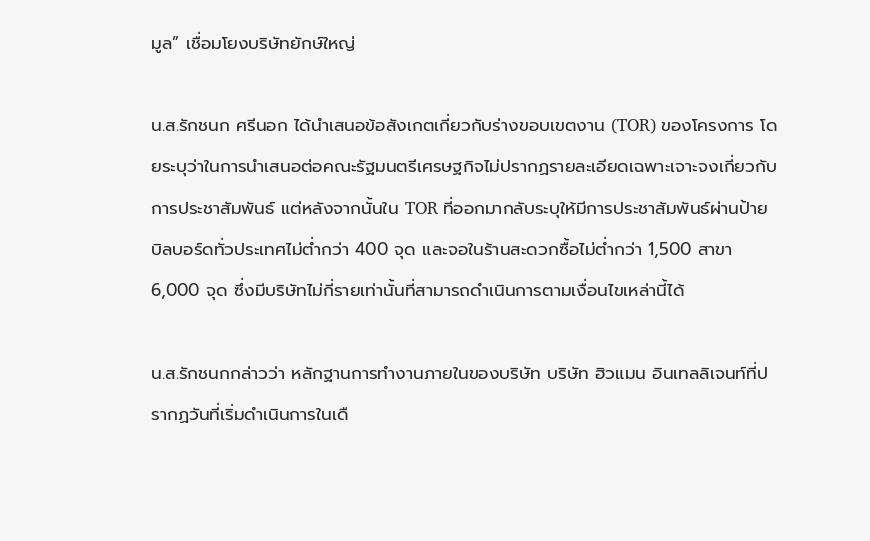มูล” เชื่อมโยงบริษัทยักษ์ใหญ่

น.ส.รักชนก ศรีนอก ได้นำเสนอข้อสังเกตเกี่ยวกับร่างขอบเขตงาน (TOR) ของโครงการ โดยระบุว่าในการนำเสนอต่อคณะรัฐมนตรีเศรษฐกิจไม่ปรากฏรายละเอียดเฉพาะเจาะจงเกี่ยวกับการประชาสัมพันธ์ แต่หลังจากนั้นใน TOR ที่ออกมากลับระบุให้มีการประชาสัมพันธ์ผ่านป้ายบิลบอร์ดทั่วประเทศไม่ต่ำกว่า 400 จุด และจอในร้านสะดวกซื้อไม่ต่ำกว่า 1,500 สาขา 6,000 จุด ซึ่งมีบริษัทไม่กี่รายเท่านั้นที่สามารถดำเนินการตามเงื่อนไขเหล่านี้ได้

น.ส.รักชนกกล่าวว่า หลักฐานการทำงานภายในของบริษัท บริษัท ฮิวแมน อินเทลลิเจนท์ที่ปรากฏวันที่เริ่มดำเนินการในเดื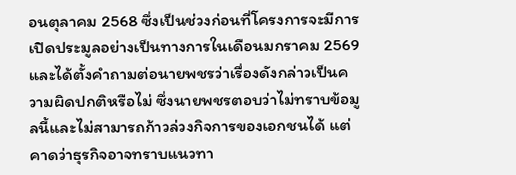อนตุลาคม 2568 ซึ่งเป็นช่วงก่อนที่โครงการจะมีการเปิดประมูลอย่างเป็นทางการในเดือนมกราคม 2569 และได้ตั้งคำถามต่อนายพชรว่าเรื่องดังกล่าวเป็นความผิดปกติหรือไม่ ซึ่งนายพชรตอบว่าไม่ทราบข้อมูลนี้และไม่สามารถก้าวล่วงกิจการของเอกชนได้ แต่คาดว่าธุรกิจอาจทราบแนวทา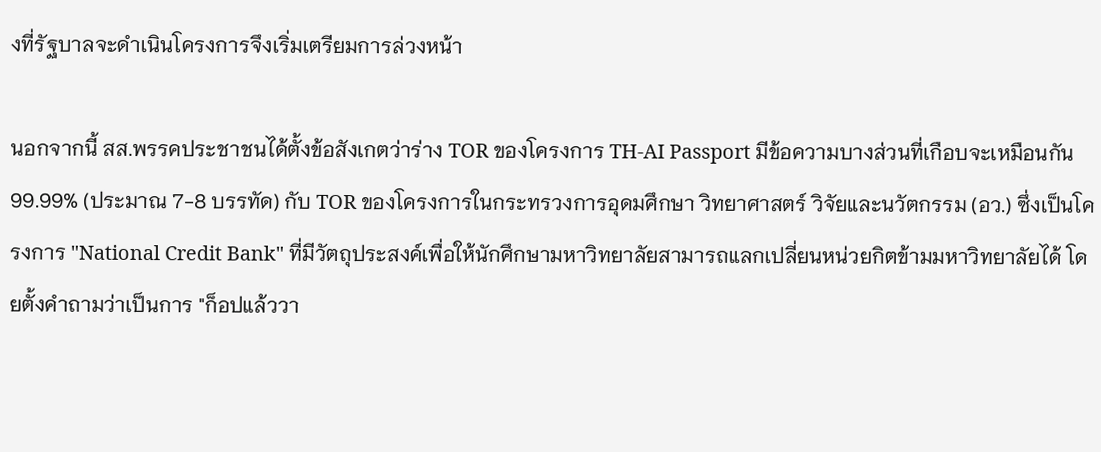งที่รัฐบาลจะดำเนินโครงการจึงเริ่มเตรียมการล่วงหน้า

นอกจากนี้ สส.พรรคประชาชนได้ตั้งข้อสังเกตว่าร่าง TOR ของโครงการ TH-AI Passport มีข้อความบางส่วนที่เกือบจะเหมือนกัน 99.99% (ประมาณ 7-8 บรรทัด) กับ TOR ของโครงการในกระทรวงการอุดมศึกษา วิทยาศาสตร์ วิจัยและนวัตกรรม (อว.) ซึ่งเป็นโครงการ "National Credit Bank" ที่มีวัตถุประสงค์เพื่อให้นักศึกษามหาวิทยาลัยสามารถแลกเปลี่ยนหน่วยกิตข้ามมหาวิทยาลัยได้ โดยตั้งคำถามว่าเป็นการ "ก็อปแล้ววา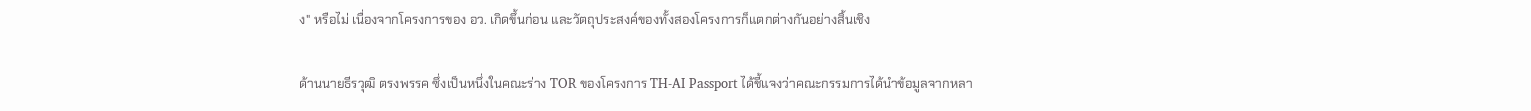ง" หรือไม่ เนื่องจากโครงการของ อว. เกิดขึ้นก่อน และวัตถุประสงค์ของทั้งสองโครงการก็แตกต่างกันอย่างสิ้นเชิง

ด้านนายธีรวุฒิ ตรงพรรค ซึ่งเป็นหนึ่งในคณะร่าง TOR ของโครงการ TH-AI Passport ได้ชี้แจงว่าคณะกรรมการได้นำข้อมูลจากหลา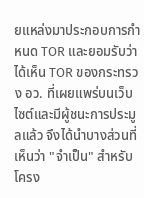ยแหล่งมาประกอบการกำหนด TOR และยอมรับว่าได้เห็น TOR ของกระทรวง อว. ที่เผยแพร่บนเว็บไซต์และมีผู้ชนะการประมูลแล้ว จึงได้นำบางส่วนที่เห็นว่า "จำเป็น" สำหรับโครง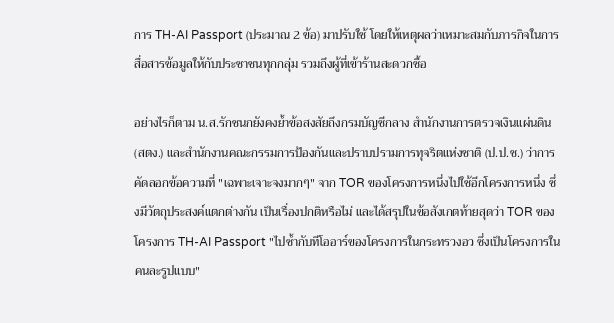การ TH-AI Passport (ประมาณ 2 ข้อ) มาปรับใช้ โดยให้เหตุผลว่าเหมาะสมกับภารกิจในการสื่อสารข้อมูลให้กับประชาชนทุกกลุ่ม รวมถึงผู้ที่เข้าร้านสะดวกซื้อ

อย่างไรก็ตาม น.ส.รักชนกยังคงย้ำข้อสงสัยถึงกรมบัญชีกลาง สำนักงานการตรวจเงินแผ่นดิน (สตง.) และสำนักงานคณะกรรมการป้องกันและปราบปรามการทุจริตแห่งชาติ (ป.ป.ช.) ว่าการคัดลอกข้อความที่ "เฉพาะเจาะจงมากๆ" จาก TOR ของโครงการหนึ่งไปใช้อีกโครงการหนึ่ง ซึ่งมีวัตถุประสงค์แตกต่างกัน เป็นเรื่องปกติหรือไม่ และได้สรุปในข้อสังเกตท้ายสุดว่า TOR ของโครงการ TH-AI Passport "ไปซ้ำกับทีโออาร์ของโครงการในกระทรวงอว ซึ่งเป็นโครงการในคนละรูปแบบ"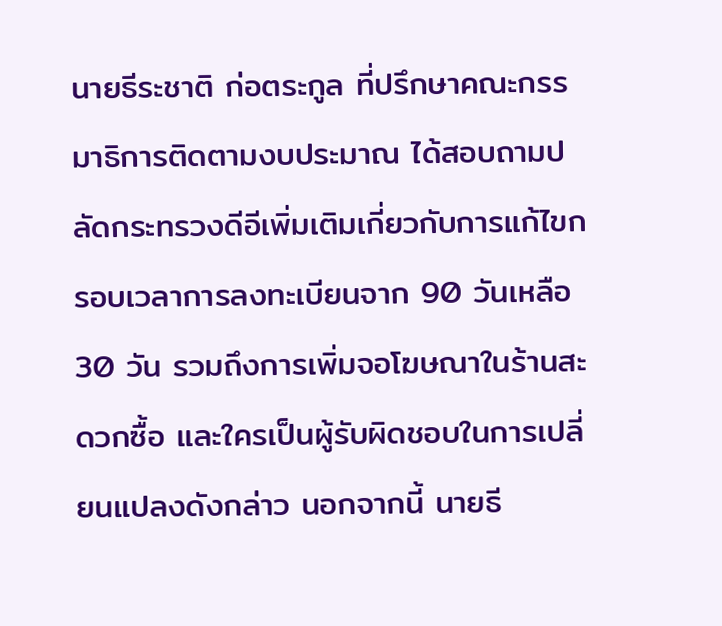นายธีระชาติ ก่อตระกูล ที่ปรึกษาคณะกรรมาธิการติดตามงบประมาณ ได้สอบถามปลัดกระทรวงดีอีเพิ่มเติมเกี่ยวกับการแก้ไขกรอบเวลาการลงทะเบียนจาก 90 วันเหลือ 30 วัน รวมถึงการเพิ่มจอโฆษณาในร้านสะดวกซื้อ และใครเป็นผู้รับผิดชอบในการเปลี่ยนแปลงดังกล่าว นอกจากนี้ นายธี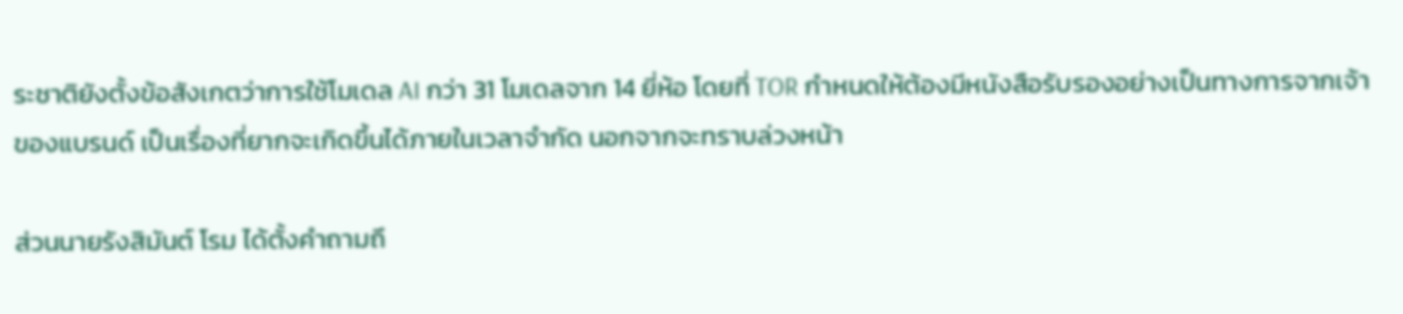ระชาติยังตั้งข้อสังเกตว่าการใช้โมเดล AI กว่า 31 โมเดลจาก 14 ยี่ห้อ โดยที่ TOR กำหนดให้ต้องมีหนังสือรับรองอย่างเป็นทางการจากเจ้าของแบรนด์ เป็นเรื่องที่ยากจะเกิดขึ้นได้ภายในเวลาจำกัด นอกจากจะทราบล่วงหน้า

ส่วนนายรังสิมันต์ โรม ได้ตั้งคำถามถึ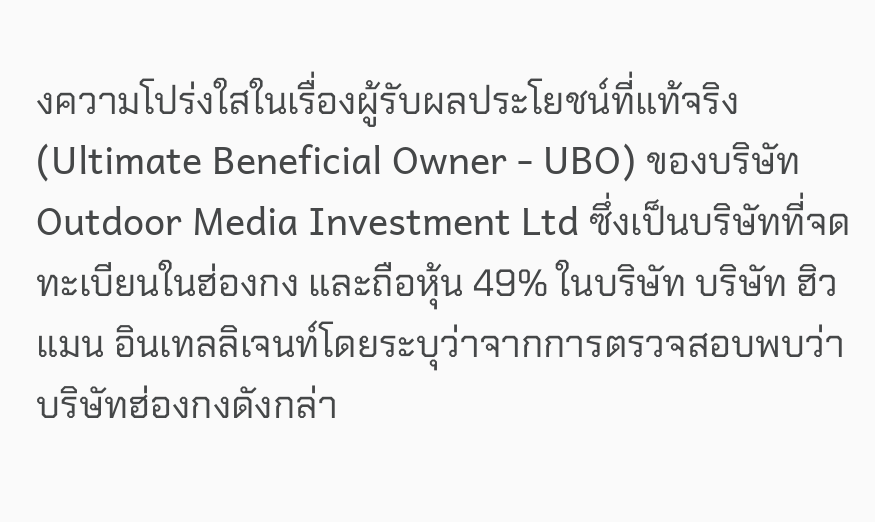งความโปร่งใสในเรื่องผู้รับผลประโยชน์ที่แท้จริง (Ultimate Beneficial Owner - UBO) ของบริษัท Outdoor Media Investment Ltd ซึ่งเป็นบริษัทที่จดทะเบียนในฮ่องกง และถือหุ้น 49% ในบริษัท บริษัท ฮิวแมน อินเทลลิเจนท์โดยระบุว่าจากการตรวจสอบพบว่าบริษัทฮ่องกงดังกล่า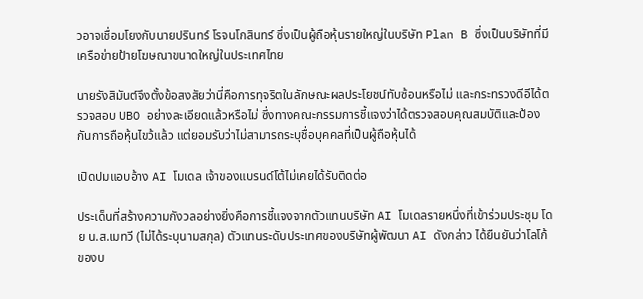วอาจเชื่อมโยงกับนายปรินทร์ โรจนโกสินทร์ ซึ่งเป็นผู้ถือหุ้นรายใหญ่ในบริษัท Plan B ซึ่งเป็นบริษัทที่มีเครือข่ายป้ายโฆษณาขนาดใหญ่ในประเทศไทย

นายรังสิมันต์จึงตั้งข้อสงสัยว่านี่คือการทุจริตในลักษณะผลประโยชน์ทับซ้อนหรือไม่ และกระทรวงดีอีได้ตรวจสอบ UBO อย่างละเอียดแล้วหรือไม่ ซึ่งทางคณะกรรมการชี้แจงว่าได้ตรวจสอบคุณสมบัติและป้องกันการถือหุ้นไขว้แล้ว แต่ยอมรับว่าไม่สามารถระบุชื่อบุคคลที่เป็นผู้ถือหุ้นได้

เปิดปมแอบอ้าง AI โมเดล เจ้าของแบรนด์โต้ไม่เคยได้รับติดต่อ

ประเด็นที่สร้างความกังวลอย่างยิ่งคือการชี้แจงจากตัวแทนบริษัท AI โมเดลรายหนึ่งที่เข้าร่วมประชุม โดย น.ส.เมทวี (ไม่ได้ระบุนามสกุล) ตัวแทนระดับประเทศของบริษัทผู้พัฒนา AI ดังกล่าว ได้ยืนยันว่าโลโก้ของบ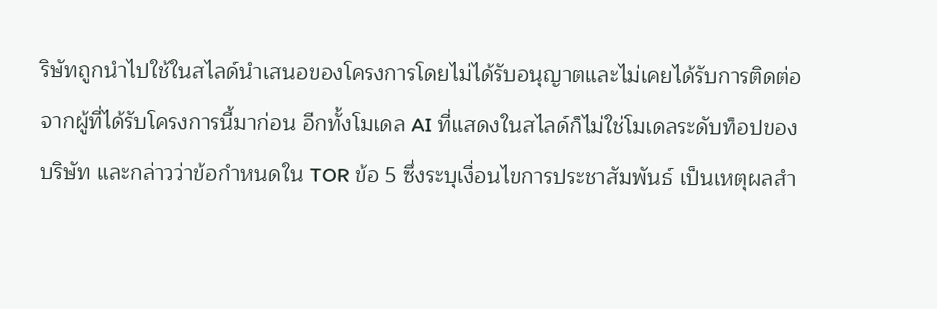ริษัทถูกนำไปใช้ในสไลด์นำเสนอของโครงการโดยไม่ได้รับอนุญาตและไม่เคยได้รับการติดต่อจากผู้ที่ได้รับโครงการนี้มาก่อน อีกทั้งโมเดล AI ที่แสดงในสไลด์ก็ไม่ใช่โมเดลระดับท็อปของบริษัท และกล่าวว่าข้อกำหนดใน TOR ข้อ 5 ซึ่งระบุเงื่อนไขการประชาสัมพันธ์ เป็นเหตุผลสำ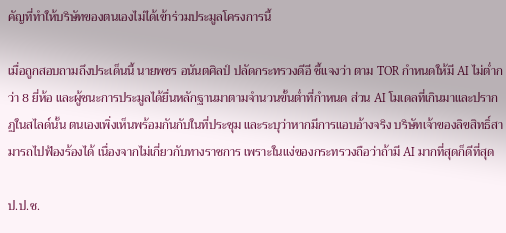คัญที่ทำให้บริษัทของตนเองไม่ได้เข้าร่วมประมูลโครงการนี้

เมื่อถูกสอบถามถึงประเด็นนี้ นายพชร อนันตศิลป์ ปลัดกระทรวงดีอี ชี้แจงว่า ตาม TOR กำหนดให้มี AI ไม่ต่ำกว่า 8 ยี่ห้อ และผู้ชนะการประมูลได้ยื่นหลักฐานมาตามจำนวนขั้นต่ำที่กำหนด ส่วน AI โมเดลที่เกินมาและปรากฏในสไลด์นั้น ตนเองเพิ่งเห็นพร้อมกันกับในที่ประชุม และระบุว่าหากมีการแอบอ้างจริง บริษัทเจ้าของลิขสิทธิ์สามารถไปฟ้องร้องได้ เนื่องจากไม่เกี่ยวกับทางราชการ เพราะในแง่ของกระทรวงถือว่าถ้ามี AI มากที่สุดก็ดีที่สุด

ป.ป.ช.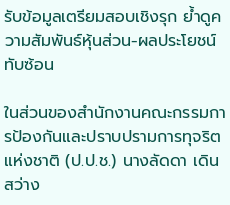รับข้อมูลเตรียมสอบเชิงรุก ย้ำดูความสัมพันธ์หุ้นส่วน-ผลประโยชน์ทับซ้อน

ในส่วนของสำนักงานคณะกรรมการป้องกันและปราบปรามการทุจริตแห่งชาติ (ป.ป.ช.) นางลัดดา เดินสว่าง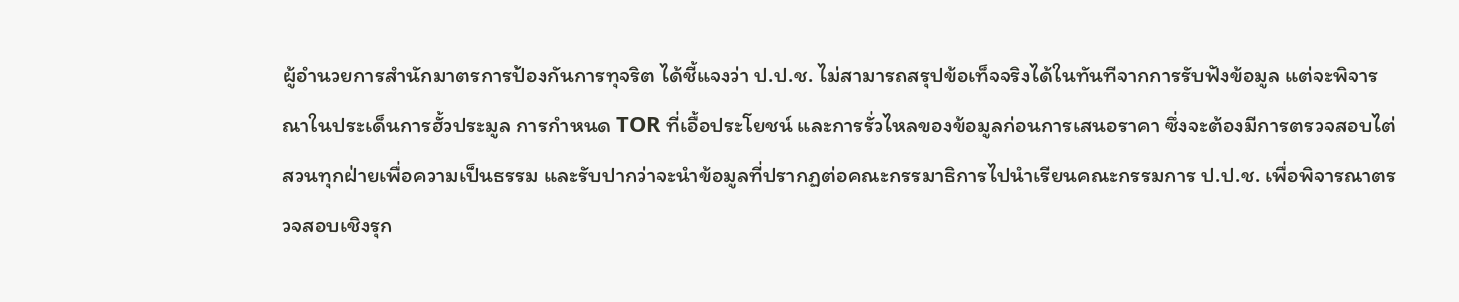ผู้อำนวยการสำนักมาตรการป้องกันการทุจริต ได้ชี้แจงว่า ป.ป.ช. ไม่สามารถสรุปข้อเท็จจริงได้ในทันทีจากการรับฟังข้อมูล แต่จะพิจารณาในประเด็นการฮั้วประมูล การกำหนด TOR ที่เอื้อประโยชน์ และการรั่วไหลของข้อมูลก่อนการเสนอราคา ซึ่งจะต้องมีการตรวจสอบไต่สวนทุกฝ่ายเพื่อความเป็นธรรม และรับปากว่าจะนำข้อมูลที่ปรากฏต่อคณะกรรมาธิการไปนำเรียนคณะกรรมการ ป.ป.ช. เพื่อพิจารณาตรวจสอบเชิงรุก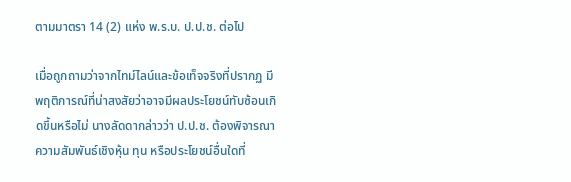ตามมาตรา 14 (2) แห่ง พ.ร.บ. ป.ป.ช. ต่อไป

เมื่อถูกถามว่าจากไทม์ไลน์และข้อเท็จจริงที่ปรากฏ มีพฤติการณ์ที่น่าสงสัยว่าอาจมีผลประโยชน์ทับซ้อนเกิดขึ้นหรือไม่ นางลัดดากล่าวว่า ป.ป.ช. ต้องพิจารณาความสัมพันธ์เชิงหุ้น ทุน หรือประโยชน์อื่นใดที่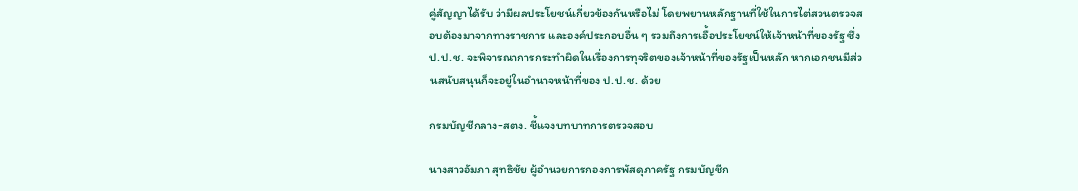คู่สัญญาได้รับ ว่ามีผลประโยชน์เกี่ยวข้องกันหรือไม่ โดยพยานหลักฐานที่ใช้ในการไต่สวนตรวจสอบต้องมาจากทางราชการ และองค์ประกอบอื่น ๆ รวมถึงการเอื้อประโยชน์ให้เจ้าหน้าที่ของรัฐ ซึ่ง ป.ป.ช. จะพิจารณาการกระทำผิดในเรื่องการทุจริตของเจ้าหน้าที่ของรัฐเป็นหลัก หากเอกชนมีส่วนสนับสนุนก็จะอยู่ในอำนาจหน้าที่ของ ป.ป.ช. ด้วย

กรมบัญชีกลาง-สตง. ชี้แจงบทบาทการตรวจสอบ

นางสาวอัมภา สุทธิชัย ผู้อำนวยการกองการพัสดุภาครัฐ กรมบัญชีก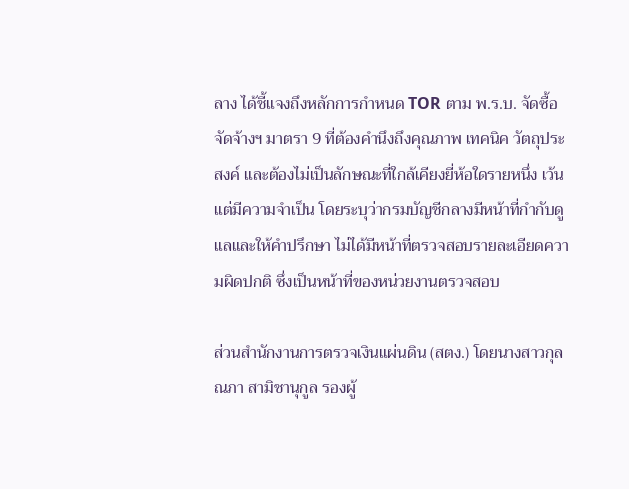ลาง ได้ชี้แจงถึงหลักการกำหนด TOR ตาม พ.ร.บ. จัดซื้อจัดจ้างฯ มาตรา 9 ที่ต้องคำนึงถึงคุณภาพ เทคนิค วัตถุประสงค์ และต้องไม่เป็นลักษณะที่ใกล้เคียงยี่ห้อใดรายหนึ่ง เว้นแต่มีความจำเป็น โดยระบุว่ากรมบัญชีกลางมีหน้าที่กำกับดูแลและให้คำปรึกษา ไม่ได้มีหน้าที่ตรวจสอบรายละเอียดความผิดปกติ ซึ่งเป็นหน้าที่ของหน่วยงานตรวจสอบ

ส่วนสำนักงานการตรวจเงินแผ่นดิน (สตง.) โดยนางสาวกุลณภา สามิชานุกูล รองผู้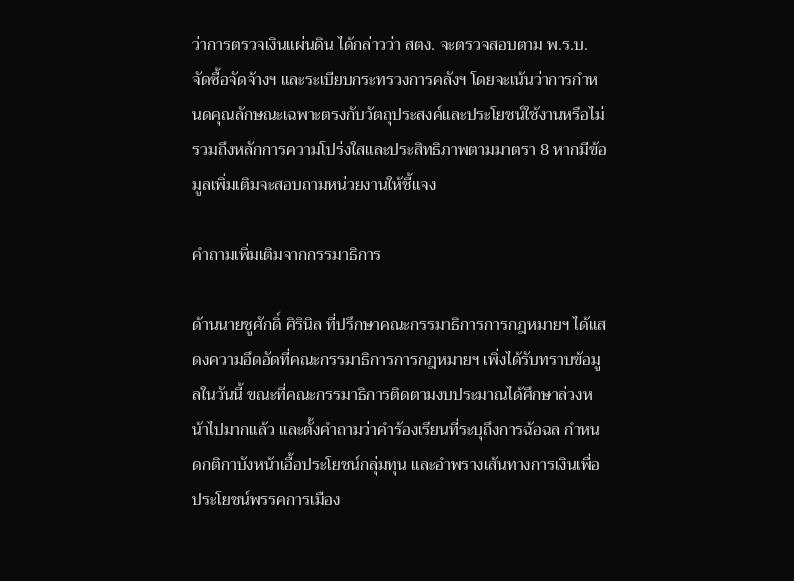ว่าการตรวจเงินแผ่นดิน ได้กล่าวว่า สตง. จะตรวจสอบตาม พ.ร.บ. จัดซื้อจัดจ้างฯ และระเบียบกระทรวงการคลังฯ โดยจะเน้นว่าการกำหนดคุณลักษณะเฉพาะตรงกับวัตถุประสงค์และประโยชน์ใช้งานหรือไม่ รวมถึงหลักการความโปร่งใสและประสิทธิภาพตามมาตรา 8 หากมีข้อมูลเพิ่มเติมจะสอบถามหน่วยงานให้ชี้แจง

คำถามเพิ่มเติมจากกรรมาธิการ

ด้านนายชูศักดิ์ ศิรินิล ที่ปรึกษาคณะกรรมาธิการการกฎหมายฯ ได้แสดงความอึดอัดที่คณะกรรมาธิการการกฎหมายฯ เพิ่งได้รับทราบข้อมูลในวันนี้ ขณะที่คณะกรรมาธิการติดตามงบประมาณได้ศึกษาล่วงหน้าไปมากแล้ว และตั้งคำถามว่าคำร้องเรียนที่ระบุถึงการฉ้อฉล กำหนดกติกาบังหน้าเอื้อประโยชน์กลุ่มทุน และอำพรางเส้นทางการเงินเพื่อประโยชน์พรรคการเมือง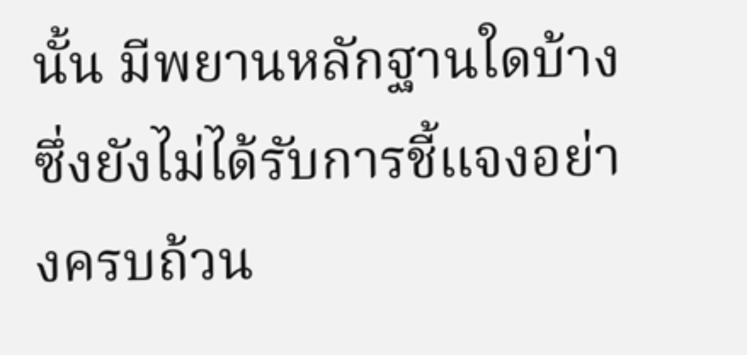นั้น มีพยานหลักฐานใดบ้าง ซึ่งยังไม่ได้รับการชี้แจงอย่างครบถ้วน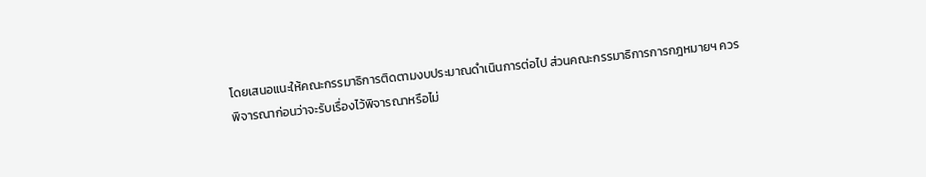โดยเสนอแนะให้คณะกรรมาธิการติดตามงบประมาณดำเนินการต่อไป ส่วนคณะกรรมาธิการการกฎหมายฯ ควรพิจารณาก่อนว่าจะรับเรื่องไว้พิจารณาหรือไม่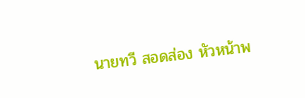นายทวี สอดส่อง หัวหน้าพ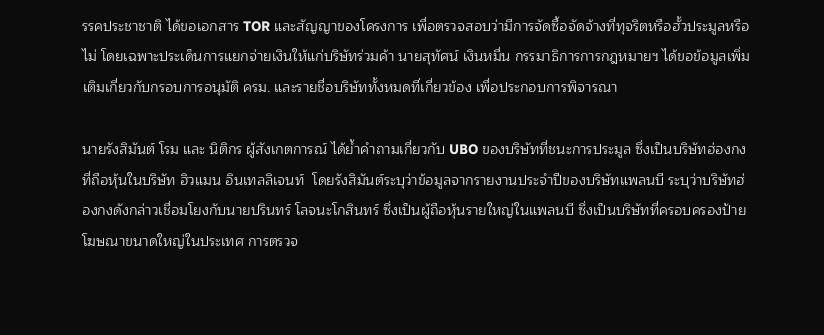รรคประชาชาติ ได้ขอเอกสาร TOR และสัญญาของโครงการ เพื่อตรวจสอบว่ามีการจัดซื้อจัดจ้างที่ทุจริตหรือฮั้วประมูลหรือไม่ โดยเฉพาะประเด็นการแยกจ่ายเงินให้แก่บริษัทร่วมค้า นายสุทัศน์ เงินหมื่น กรรมาธิการการกฎหมายฯ ได้ขอข้อมูลเพิ่มเติมเกี่ยวกับกรอบการอนุมัติ ครม. และรายชื่อบริษัททั้งหมดที่เกี่ยวข้อง เพื่อประกอบการพิจารณา

นายรังสิมันต์ โรม และ นิติกร ผู้สังเกตการณ์ ได้ย้ำคำถามเกี่ยวกับ UBO ของบริษัทที่ชนะการประมูล ซึ่งเป็นบริษัทฮ่องกงที่ถือหุ้นในบริษัท ฮิวแมน อินเทลลิเจนท์  โดยรังสิมันต์ระบุว่าข้อมูลจากรายงานประจำปีของบริษัทแพลนบี ระบุว่าบริษัทฮ่องกงดังกล่าวเชื่อมโยงกับนายปรินทร์ โลจนะโกสินทร์ ซึ่งเป็นผู้ถือหุ้นรายใหญ่ในแพลนบี ซึ่งเป็นบริษัทที่ครอบครองป้ายโฆษณาขนาดใหญ่ในประเทศ การตรวจ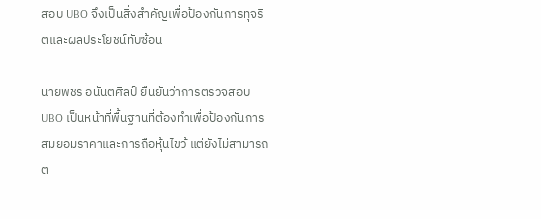สอบ UBO จึงเป็นสิ่งสำคัญเพื่อป้องกันการทุจริตและผลประโยชน์ทับซ้อน

นายพชร อนันตศิลป์ ยืนยันว่าการตรวจสอบ UBO เป็นหน้าที่พื้นฐานที่ต้องทำเพื่อป้องกันการสมยอมราคาและการถือหุ้นไขว้ แต่ยังไม่สามารถต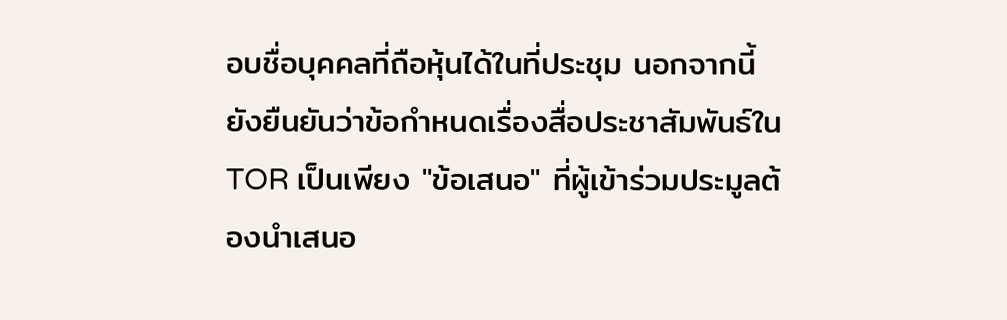อบชื่อบุคคลที่ถือหุ้นได้ในที่ประชุม นอกจากนี้ ยังยืนยันว่าข้อกำหนดเรื่องสื่อประชาสัมพันธ์ใน TOR เป็นเพียง "ข้อเสนอ" ที่ผู้เข้าร่วมประมูลต้องนำเสนอ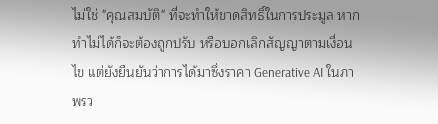ไม่ใช่ "คุณสมบัติ" ที่จะทำให้ขาดสิทธิ์ในการประมูล หากทำไม่ได้ก็จะต้องถูกปรับ หรือบอกเลิกสัญญาตามเงื่อนไข แต่ยังยืนยันว่าการได้มาซึ่งราคา Generative AI ในภาพรว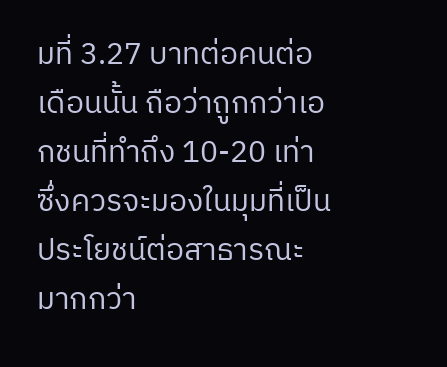มที่ 3.27 บาทต่อคนต่อเดือนนั้น ถือว่าถูกกว่าเอกชนที่ทำถึง 10-20 เท่า ซึ่งควรจะมองในมุมที่เป็นประโยชน์ต่อสาธารณะมากกว่า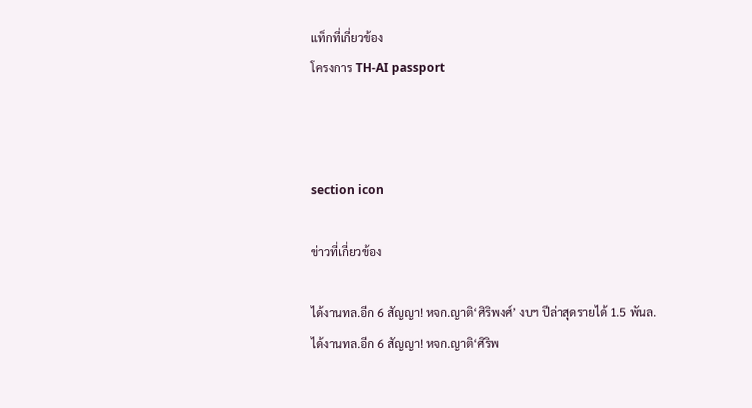แท็กที่เกี่ยวข้อง
โครงการ TH-AI passport



section icon

ข่าวที่เกี่ยวข้อง

ได้งานทล.อีก 6 สัญญา! หจก.ญาติ‘ศิริพงศ์’ งบฯ ปีล่าสุดรายได้ 1.5 พันล.
ได้งานทล.อีก 6 สัญญา! หจก.ญาติ‘ศิริพ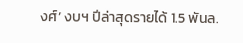งศ์’ งบฯ ปีล่าสุดรายได้ 1.5 พันล.